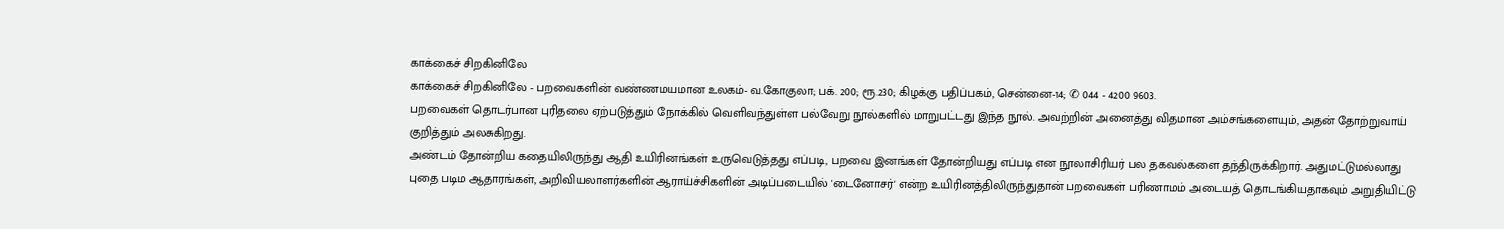காக்கைச் சிறகினிலே
காக்கைச் சிறகினிலே - பறவைகளின் வண்ணமயமான உலகம்- வ.கோகுலா; பக். 200; ரூ.230; கிழக்கு பதிப்பகம், சென்னை-14; ✆ 044 - 4200 9603.
பறவைகள் தொடர்பான புரிதலை ஏற்படுத்தும் நோக்கில் வெளிவந்துள்ள பல்வேறு நூல்களில் மாறுபட்டது இந்த நூல். அவற்றின் அனைத்து விதமான அம்சங்களையும், அதன் தோற்றுவாய் குறித்தும் அலசுகிறது.
அண்டம் தோன்றிய கதையிலிருந்து ஆதி உயிரினங்கள் உருவெடுத்தது எப்படி, பறவை இனங்கள் தோன்றியது எப்படி என நூலாசிரியர் பல தகவல்களை தந்திருக்கிறார். அதுமட்டுமல்லாது புதை படிம ஆதாரங்கள், அறிவியலாளர்களின் ஆராய்ச்சிகளின் அடிப்படையில் 'டைனோசர்' என்ற உயிரினத்திலிருந்துதான் பறவைகள் பரிணாமம் அடையத் தொடங்கியதாகவும் அறுதியிட்டு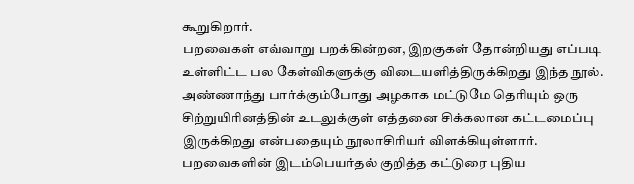கூறுகிறார்.
பறவைகள் எவ்வாறு பறக்கின்றன, இறகுகள் தோன்றியது எப்படி உள்ளிட்ட பல கேள்விகளுக்கு விடையளித்திருக்கிறது இந்த நூல்.
அண்ணாந்து பார்க்கும்போது அழகாக மட்டுமே தெரியும் ஒரு சிற்றுயிரினத்தின் உடலுக்குள் எத்தனை சிக்கலான கட்டமைப்பு இருக்கிறது என்பதையும் நூலாசிரியர் விளக்கியுள்ளார். பறவைகளின் இடம்பெயர்தல் குறித்த கட்டுரை புதிய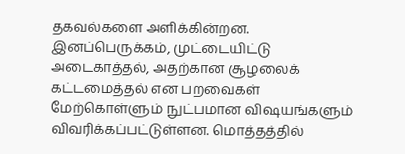தகவல்களை அளிக்கின்றன.
இனப்பெருக்கம், முட்டையிட்டு அடைகாத்தல், அதற்கான சூழலைக் கட்டமைத்தல் என பறவைகள் மேற்கொள்ளும் நுட்பமான விஷயங்களும் விவரிக்கப்பட்டுள்ளன. மொத்தத்தில்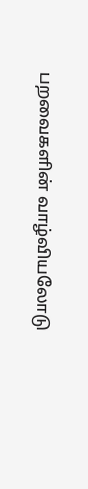பறவைகளின் வாழ்வியலோடு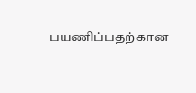பயணிப்பதற்கான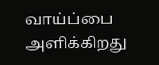வாய்ப்பை அளிக்கிறது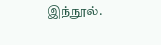இந்நூல்.